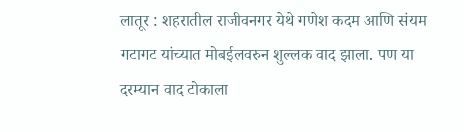लातूर : शहरातील राजीवनगर येथे गणेश कदम आणि संयम गटागट यांच्यात मोबईलवरुन शुल्लक वाद झाला. पण या दरम्यान वाद टोकाला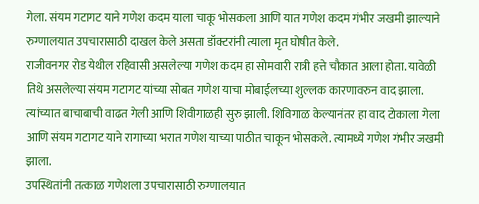गेला. संयम गटागट याने गणेश कदम याला चाकू भोसकला आणि यात गणेश कदम गंभीर जखमी झाल्याने रुग्णालयात उपचारासाठी दाखल केले असता डॉक्टरांनी त्याला मृत घोषीत केले.
राजीवनगर रोड येथील रहिवासी असलेल्या गणेश कदम हा सोमवारी रात्री हत्ते चौकात आला होता. यावेळी तिथे असलेल्या संयम गटागट यांच्या सोबत गणेश याचा मोबाईलच्या शुल्लक कारणावरुन वाद झाला. त्यांच्यात बाचाबाची वाढत गेली आणि शिवीगाळही सुरु झाली. शिविगाळ केल्यानंतर हा वाद टोकाला गेला आणि संयम गटागट याने रागाच्या भरात गणेश याच्या पाठीत चाकून भोसकले. त्यामध्ये गणेश गंभीर जखमी झाला.
उपस्थितांनी तत्काळ गणेशला उपचारासाठी रुग्णालयात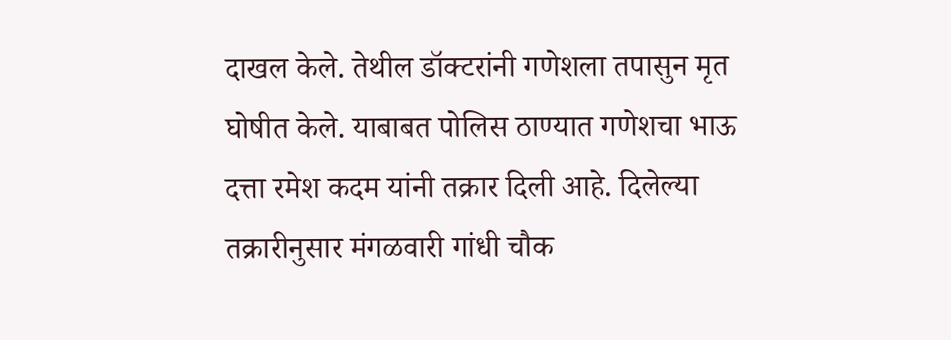दाखल केले. तेथील डॉक्टरांनी गणेशला तपासुन मृत घोषीत केले. याबाबत पोलिस ठाण्यात गणेशचा भाऊ दत्ता रमेश कदम यांनी तक्रार दिली आहे. दिलेल्या तक्रारीनुसार मंगळवारी गांधी चौक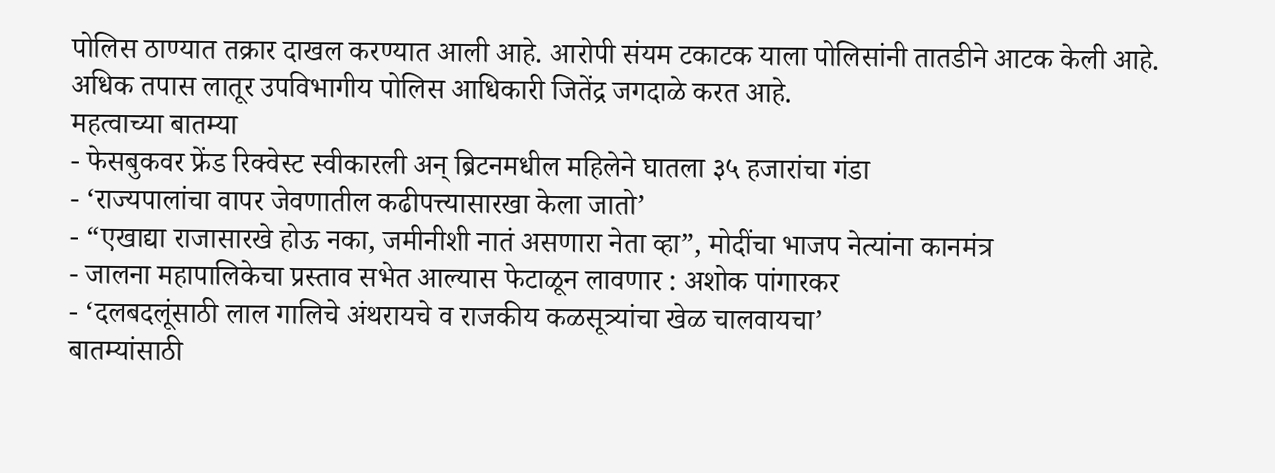पोलिस ठाण्यात तक्रार दाखल करण्यात आली आहे. आरोपी संयम टकाटक याला पोलिसांनी तातडीने आटक केली आहे. अधिक तपास लातूर उपविभागीय पोलिस आधिकारी जितेंद्र जगदाळे करत आहे.
महत्वाच्या बातम्या
- फेसबुकवर फ्रेंड रिक्वेस्ट स्वीकारली अन् ब्रिटनमधील महिलेने घातला ३५ हजारांचा गंडा
- ‘राज्यपालांचा वापर जेवणातील कढीपत्त्यासारखा केला जातो’
- “एखाद्या राजासारखे होऊ नका, जमीनीशी नातं असणारा नेता व्हा”, मोदींचा भाजप नेत्यांना कानमंत्र
- जालना महापालिकेचा प्रस्ताव सभेत आल्यास फेटाळून लावणार : अशोक पांगारकर
- ‘दलबदलूंसाठी लाल गालिचे अंथरायचे व राजकीय कळसूत्र्यांचा खेळ चालवायचा’
बातम्यांसाठी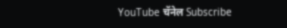YouTube चॅनेल Subscribe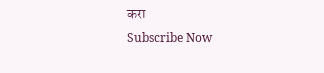करा
Subscribe Now